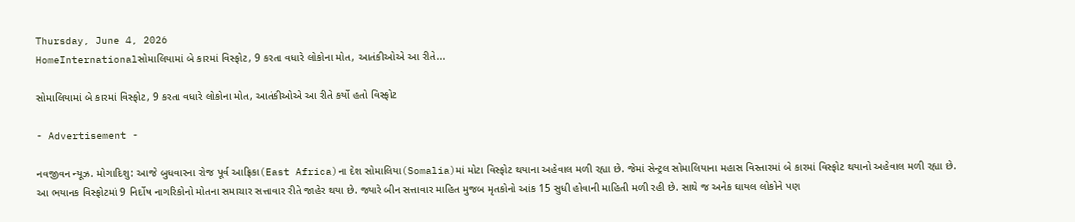Thursday, June 4, 2026
HomeInternationalસોમાલિયામાં બે કારમાં વિસ્ફોટ, 9 કરતા વધારે લોકોના મોત, આતંકીઓએ આ રીતે...

સોમાલિયામાં બે કારમાં વિસ્ફોટ, 9 કરતા વધારે લોકોના મોત, આતંકીઓએ આ રીતે કર્યો હતો વિસ્ફોટ

- Advertisement -

નવજીવન ન્યૂઝ. મોગાદિશુ: આજે બુધવારના રોજ પૂર્વ આફ્રિકા(East Africa)ના દેશ સોમાલિયા(Somalia)માં મોટા વિસ્ફોટ થયાના અહેવાલ મળી રહ્યા છે. જેમાં સેન્ટ્રલ સોમાલિયાના મહાસ વિસ્તારમાં બે કારમાં વિસ્ફોટ થયાનો અહેવાલ મળી રહ્યા છે. આ ભયાનક વિસ્ફોટમાં 9 નિર્દોષ નાગરિકોનો મોતના સમાચાર સત્તાવાર રીતે જાહેર થયા છે. જ્યારે બીન સત્તાવાર માહિત મુજબ મૃતકોનો આંક 15 સુધી હોવાની માહિતી મળી રહી છે. સાથે જ અનેક ઘાયલ લોકોને પણ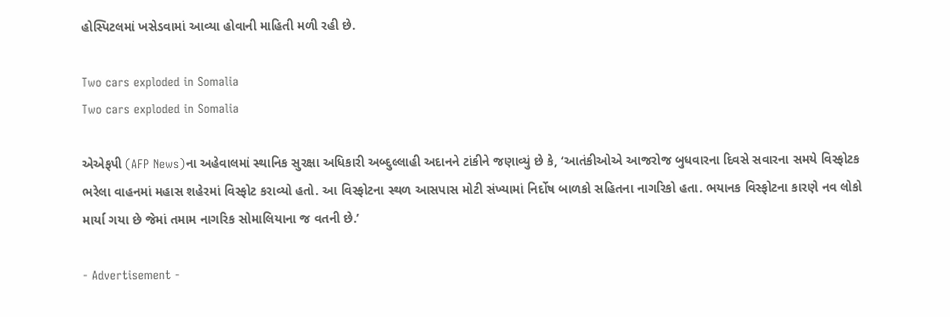હોસ્પિટલમાં ખસેડવામાં આવ્યા હોવાની માહિતી મળી રહી છે.

Two cars exploded in Somalia
Two cars exploded in Somalia

એએફપી (AFP News)ના અહેવાલમાં સ્થાનિક સુરક્ષા અધિકારી અબ્દુલ્લાહી અદાનને ટાંકીને જણાવ્યું છે કે, ‘આતંકીઓએ આજરોજ બુધવારના દિવસે સવારના સમયે વિસ્ફોટક ભરેલા વાહનમાં મહાસ શહેરમાં વિસ્ફોટ કરાવ્યો હતો. આ વિસ્ફોટના સ્થળ આસપાસ મોટી સંખ્યામાં નિર્દોષ બાળકો સહિતના નાગરિકો હતા. ભયાનક વિસ્ફોટના કારણે નવ લોકો માર્યા ગયા છે જેમાં તમામ નાગરિક સોમાલિયાના જ વતની છે.’

- Advertisement -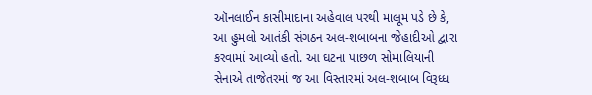ઑનલાઈન કાસીમાદાના અહેવાલ પરથી માલૂમ પડે છે કે, આ હુમલો આતંકી સંગઠન અલ-શબાબના જેહાદીઓ દ્વારા કરવામાં આવ્યો હતો. આ ઘટના પાછળ સોમાલિયાની સેનાએ તાજેતરમાં જ આ વિસ્તારમાં અલ-શબાબ વિરૂધ્ધ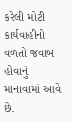કરેલી મોટી કાર્યવાહીનો વળતો જવાબ હોવાનું માનાવામાં આવે છે.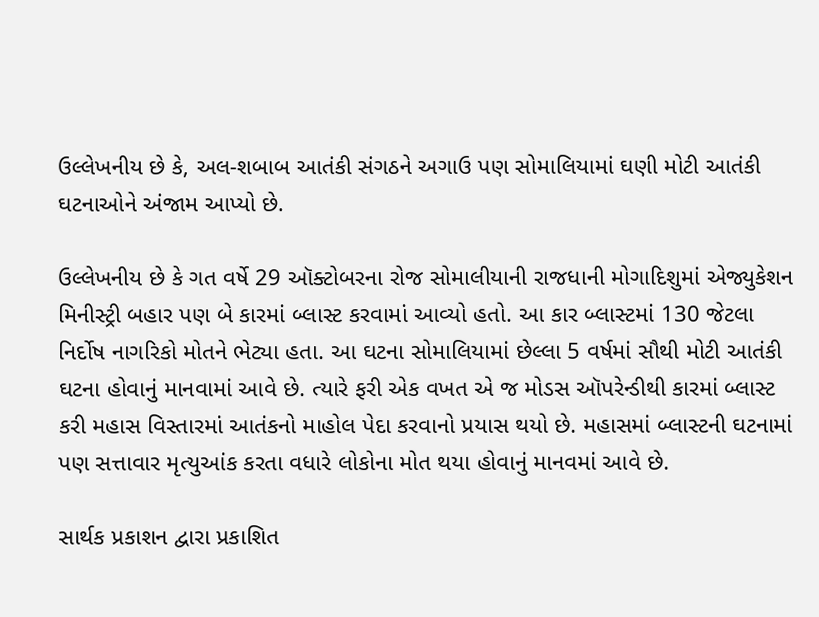ઉલ્લેખનીય છે કે, અલ-શબાબ આતંકી સંગઠને અગાઉ પણ સોમાલિયામાં ઘણી મોટી આતંકી ઘટનાઓને અંજામ આપ્યો છે.

ઉલ્લેખનીય છે કે ગત વર્ષે 29 ઑક્ટોબરના રોજ સોમાલીયાની રાજધાની મોગાદિશુમાં એજ્યુકેશન મિનીસ્ટ્રી બહાર પણ બે કારમાં બ્લાસ્ટ કરવામાં આવ્યો હતો. આ કાર બ્લાસ્ટમાં 130 જેટલા નિર્દોષ નાગરિકો મોતને ભેટ્યા હતા. આ ઘટના સોમાલિયામાં છેલ્લા 5 વર્ષમાં સૌથી મોટી આતંકી ઘટના હોવાનું માનવામાં આવે છે. ત્યારે ફરી એક વખત એ જ મોડસ ઑપરેન્ડીથી કારમાં બ્લાસ્ટ કરી મહાસ વિસ્તારમાં આતંકનો માહોલ પેદા કરવાનો પ્રયાસ થયો છે. મહાસમાં બ્લાસ્ટની ઘટનામાં પણ સત્તાવાર મૃત્યુઆંક કરતા વધારે લોકોના મોત થયા હોવાનું માનવમાં આવે છે.

સાર્થક પ્રકાશન દ્વારા પ્રકાશિત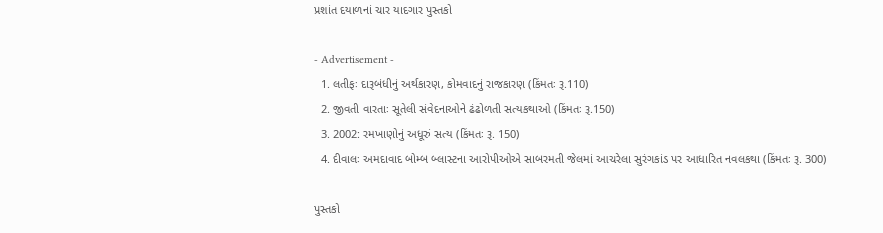પ્રશાંત દયાળનાં ચાર યાદગાર પુસ્તકો

- Advertisement -
  1. લતીફઃ દારૂબંધીનું અર્થકારણ, કોમવાદનું રાજકારણ (કિંમતઃ રૂ.110)
  2. જીવતી વારતાઃ સૂતેલી સંવેદનાઓને ઢંઢોળતી સત્યકથાઓ (કિંમતઃ રૂ.150)
  3. 2002: રમખાણોનું અધૂરું સત્ય (કિંમતઃ રૂ. 150)
  4. દીવાલઃ અમદાવાદ બોમ્બ બ્લાસ્ટના આરોપીઓએ સાબરમતી જેલમાં આચરેલા સુરંગકાંડ પર આધારિત નવલકથા (કિંમતઃ રૂ. 300)

પુસ્તકો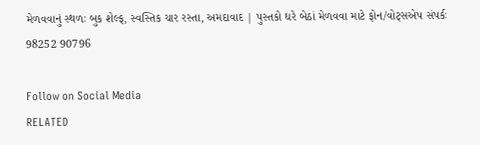મેળવવાનું સ્થળઃ બુક શેલ્ફ, સ્વસ્તિક ચાર રસ્તા, અમદાવાદ | પુસ્તકો ઘરે બેઠાં મેળવવા માટે ફોન/વોટ્સએપ સંપર્કઃ 98252 90796

Follow on Social Media
RELATED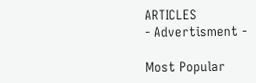ARTICLES
- Advertisment -

Most Popular